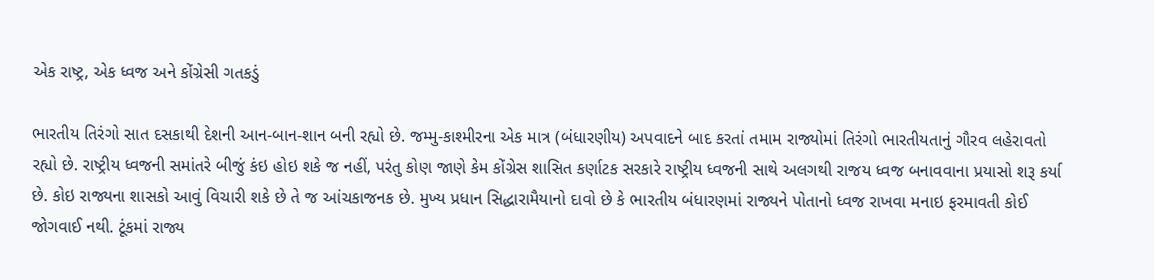એક રાષ્ટ્ર, એક ધ્વજ અને કોંગ્રેસી ગતકડું

ભારતીય તિરંગો સાત દસકાથી દેશની આન-બાન-શાન બની રહ્યો છે. જમ્મુ-કાશ્મીરના એક માત્ર (બંધારણીય) અપવાદને બાદ કરતાં તમામ રાજ્યોમાં તિરંગો ભારતીયતાનું ગૌરવ લહેરાવતો રહ્યો છે. રાષ્ટ્રીય ધ્વજની સમાંતરે બીજું કંઇ હોઇ શકે જ નહીં, પરંતુ કોણ જાણે કેમ કોંગ્રેસ શાસિત કર્ણાટક સરકારે રાષ્ટ્રીય ધ્વજની સાથે અલગથી રાજય ધ્વજ બનાવવાના પ્રયાસો શરૂ કર્યા છે. કોઇ રાજ્યના શાસકો આવું વિચારી શકે છે તે જ આંચકાજનક છે. મુખ્ય પ્રધાન સિદ્ધારામૈયાનો દાવો છે કે ભારતીય બંધારણમાં રાજ્યને પોતાનો ધ્વજ રાખવા મનાઇ ફરમાવતી કોઈ જોગવાઈ નથી. ટૂંકમાં રાજ્ય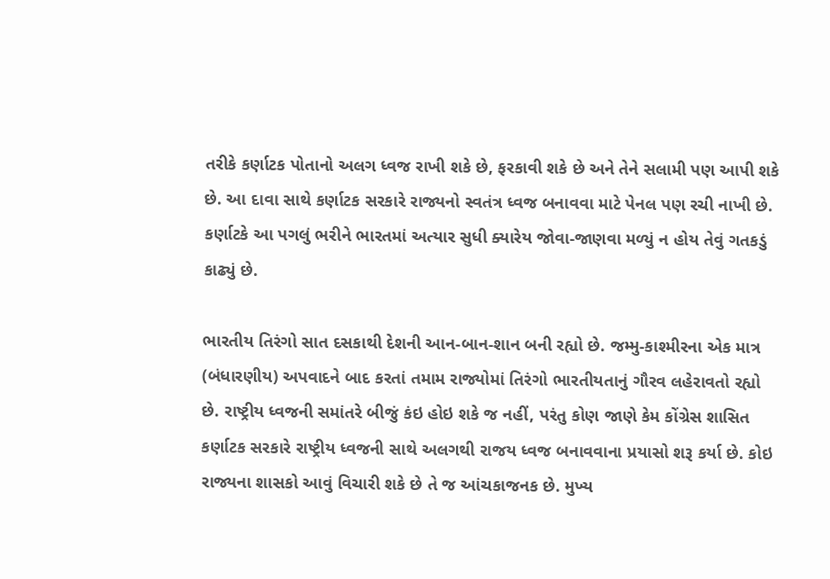તરીકે કર્ણાટક પોતાનો અલગ ધ્વજ રાખી શકે છે, ફરકાવી શકે છે અને તેને સલામી પણ આપી શકે છે. આ દાવા સાથે કર્ણાટક સરકારે રાજ્યનો સ્વતંત્ર ધ્વજ બનાવવા માટે પેનલ પણ રચી નાખી છે. કર્ણાટકે આ પગલું ભરીને ભારતમાં અત્યાર સુધી ક્યારેય જોવા-જાણવા મળ્યું ન હોય તેવું ગતકડું કાઢ્યું છે.

ભારતીય તિરંગો સાત દસકાથી દેશની આન-બાન-શાન બની રહ્યો છે. જમ્મુ-કાશ્મીરના એક માત્ર (બંધારણીય) અપવાદને બાદ કરતાં તમામ રાજ્યોમાં તિરંગો ભારતીયતાનું ગૌરવ લહેરાવતો રહ્યો છે. રાષ્ટ્રીય ધ્વજની સમાંતરે બીજું કંઇ હોઇ શકે જ નહીં, પરંતુ કોણ જાણે કેમ કોંગ્રેસ શાસિત કર્ણાટક સરકારે રાષ્ટ્રીય ધ્વજની સાથે અલગથી રાજય ધ્વજ બનાવવાના પ્રયાસો શરૂ કર્યા છે. કોઇ રાજ્યના શાસકો આવું વિચારી શકે છે તે જ આંચકાજનક છે. મુખ્ય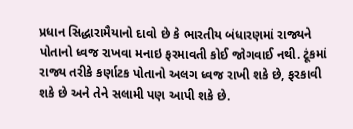પ્રધાન સિદ્ધારામૈયાનો દાવો છે કે ભારતીય બંધારણમાં રાજ્યને પોતાનો ધ્વજ રાખવા મનાઇ ફરમાવતી કોઈ જોગવાઈ નથી. ટૂંકમાં રાજ્ય તરીકે કર્ણાટક પોતાનો અલગ ધ્વજ રાખી શકે છે, ફરકાવી શકે છે અને તેને સલામી પણ આપી શકે છે.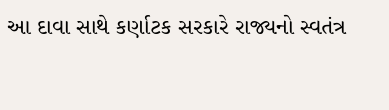આ દાવા સાથે કર્ણાટક સરકારે રાજ્યનો સ્વતંત્ર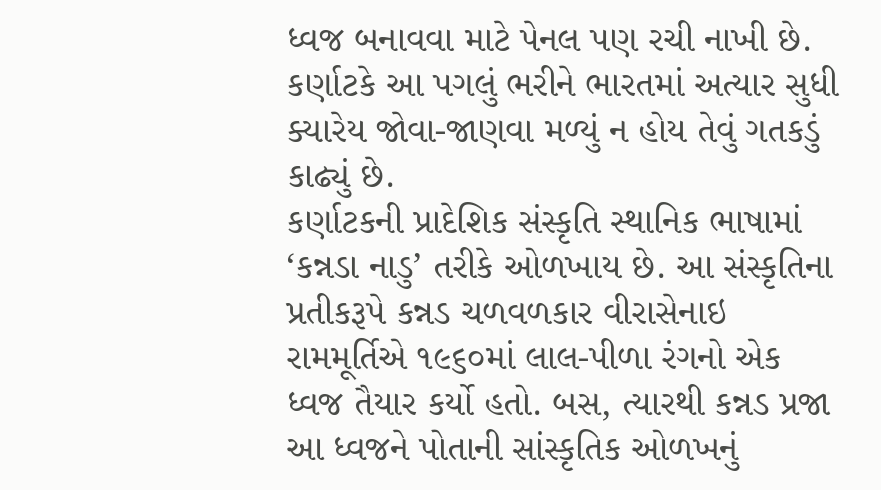ધ્વજ બનાવવા માટે પેનલ પણ રચી નાખી છે. કર્ણાટકે આ પગલું ભરીને ભારતમાં અત્યાર સુધી ક્યારેય જોવા-જાણવા મળ્યું ન હોય તેવું ગતકડું કાઢ્યું છે.
કર્ણાટકની પ્રાદેશિક સંસ્કૃતિ સ્થાનિક ભાષામાં ‘કન્નડા નાડુ’ તરીકે ઓળખાય છે. આ સંસ્કૃતિના પ્રતીકરૂપે કન્નડ ચળવળકાર વીરાસેનાઇ રામમૂર્તિએ ૧૯૬૦માં લાલ-પીળા રંગનો એક ધ્વજ તૈયાર કર્યો હતો. બસ, ત્યારથી કન્નડ પ્રજા આ ધ્વજને પોતાની સાંસ્કૃતિક ઓળખનું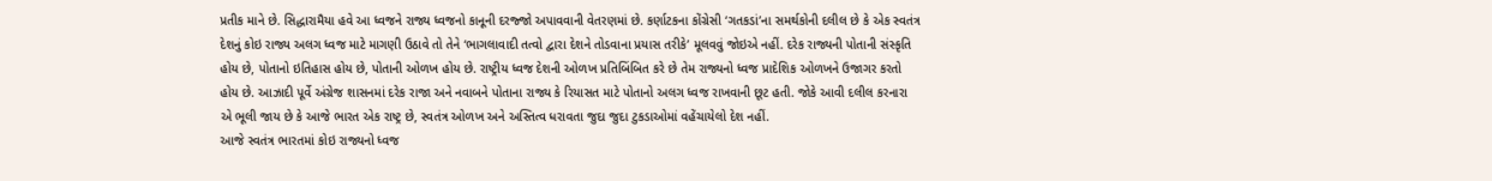પ્રતીક માને છે. સિદ્ધારામૈયા હવે આ ધ્વજને રાજ્ય ધ્વજનો કાનૂની દરજ્જો અપાવવાની વેતરણમાં છે. કર્ણાટકના કોંગ્રેસી ‘ગતકડાં’ના સમર્થકોની દલીલ છે કે એક સ્વતંત્ર દેશનું કોઇ રાજ્ય અલગ ધ્વજ માટે માગણી ઉઠાવે તો તેને ‘ભાગલાવાદી તત્વો દ્વારા દેશને તોડવાના પ્રયાસ તરીકે’ મૂલવવું જોઇએ નહીં. દરેક રાજ્યની પોતાની સંસ્કૃતિ હોય છે, પોતાનો ઇતિહાસ હોય છે, પોતાની ઓળખ હોય છે. રાષ્ટ્રીય ધ્વજ દેશની ઓળખ પ્રતિબિંબિત કરે છે તેમ રાજ્યનો ધ્વજ પ્રાદેશિક ઓળખને ઉજાગર કરતો હોય છે. આઝાદી પૂર્વે અંગ્રેજ શાસનમાં દરેક રાજા અને નવાબને પોતાના રાજ્ય કે રિયાસત માટે પોતાનો અલગ ધ્વજ રાખવાની છૂટ હતી. જોકે આવી દલીલ કરનારા એ ભૂલી જાય છે કે આજે ભારત એક રાષ્ટ્ર છે, સ્વતંત્ર ઓળખ અને અસ્તિત્વ ધરાવતા જુદા જુદા ટુકડાઓમાં વહેંચાયેલો દેશ નહીં.
આજે સ્વતંત્ર ભારતમાં કોઇ રાજ્યનો ધ્વજ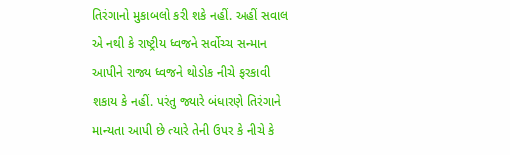તિરંગાનો મુકાબલો કરી શકે નહીં. અહીં સવાલ એ નથી કે રાષ્ટ્રીય ધ્વજને સર્વોચ્ચ સન્માન આપીને રાજ્ય ધ્વજને થોડોક નીચે ફરકાવી શકાય કે નહીં. પરંતુ જ્યારે બંધારણે તિરંગાને માન્યતા આપી છે ત્યારે તેની ઉપર કે નીચે કે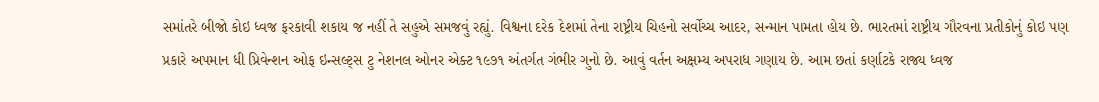સમાંતરે બીજો કોઇ ધ્વજ ફરકાવી શકાય જ નહીં તે સહુએ સમજવું રહ્યું. વિશ્વના દરેક દેશમાં તેના રાષ્ટ્રીય ચિહનો સર્વોચ્ચ આદર, સન્માન પામતા હોય છે. ભારતમાં રાષ્ટ્રીય ગૌરવના પ્રતીકોનું કોઇ પણ પ્રકારે અપમાન ધી પ્રિવેન્શન ઓફ ઇન્સલ્ટ્સ ટુ નેશનલ ઓનર એક્ટ ૧૯૭૧ અંતર્ગત ગંભીર ગુનો છે. આવું વર્તન અક્ષમ્ય અપરાધ ગણાય છે. આમ છતાં કર્ણાટકે રાજ્ય ધ્વજ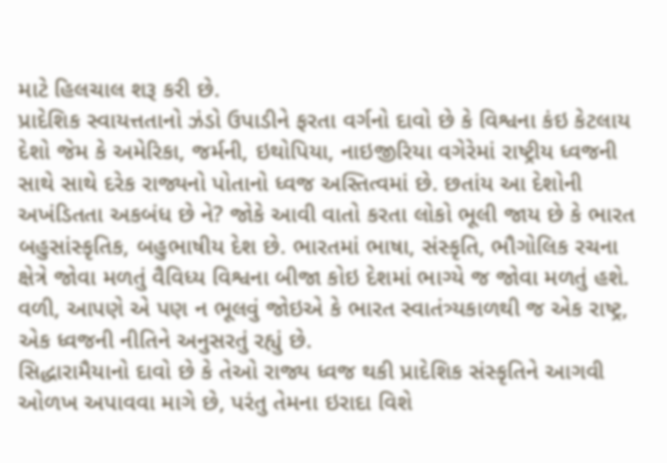માટે હિલચાલ શરૂ કરી છે.
પ્રાદેશિક સ્વાયત્તતાનો ઝંડો ઉપાડીને ફરતા વર્ગનો દાવો છે કે વિશ્વના કંઇ કેટલાય દેશો જેમ કે અમેરિકા, જર્મની, ઇથોપિયા, નાઇજીરિયા વગેરેમાં રાષ્ટ્રીય ધ્વજની સાથે સાથે દરેક રાજ્યનો પોતાનો ધ્વજ અસ્તિત્વમાં છે. છતાંય આ દેશોની અખંડિતતા અકબંધ છે ને? જોકે આવી વાતો કરતા લોકો ભૂલી જાય છે કે ભારત બહુસાંસ્કૃતિક, બહુભાષીય દેશ છે. ભારતમાં ભાષા, સંસ્કૃતિ, ભૌગોલિક રચના ક્ષેત્રે જોવા મળતું વૈવિધ્ય વિશ્વના બીજા કોઇ દેશમાં ભાગ્યે જ જોવા મળતું હશે. વળી, આપણે એ પણ ન ભૂલવું જોઇએ કે ભારત સ્વાતંત્ર્યકાળથી જ એક રાષ્ટ્ર, એક ધ્વજની નીતિને અનુસરતું રહ્યું છે.
સિદ્ધારામૈયાનો દાવો છે કે તેઓ રાજ્ય ધ્વજ થકી પ્રાદેશિક સંસ્કૃતિને આગવી ઓળખ અપાવવા માગે છે, પરંતુ તેમના ઇરાદા વિશે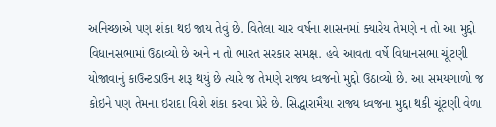અનિચ્છાએ પણ શંકા થઇ જાય તેવું છે. વિતેલા ચાર વર્ષના શાસનમાં ક્યારેય તેમણે ન તો આ મુદ્દો વિધાનસભામાં ઉઠાવ્યો છે અને ન તો ભારત સરકાર સમક્ષ. હવે આવતા વર્ષે વિધાનસભા ચૂંટણી યોજાવાનું કાઉન્ટડાઉન શરૂ થયું છે ત્યારે જ તેમણે રાજ્ય ધ્વજનો મુદ્દો ઉઠાવ્યો છે. આ સમયગાળો જ કોઇને પણ તેમના ઇરાદા વિશે શંકા કરવા પ્રેરે છે. સિદ્ધારામૈયા રાજ્ય ધ્વજના મુદ્દા થકી ચૂંટણી વેળા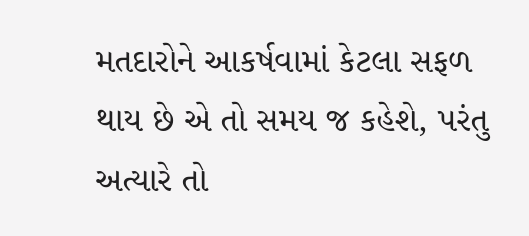મતદારોને આકર્ષવામાં કેટલા સફળ થાય છે એ તો સમય જ કહેશે, પરંતુ અત્યારે તો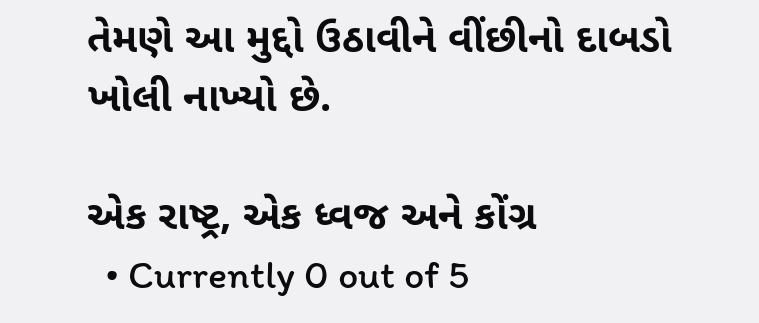તેમણે આ મુદ્દો ઉઠાવીને વીંછીનો દાબડો ખોલી નાખ્યો છે.

એક રાષ્ટ્ર, એક ધ્વજ અને કોંગ્ર
  • Currently 0 out of 5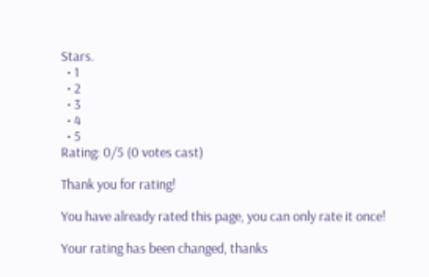Stars.
  • 1
  • 2
  • 3
  • 4
  • 5
Rating: 0/5 (0 votes cast)

Thank you for rating!

You have already rated this page, you can only rate it once!

Your rating has been changed, thanks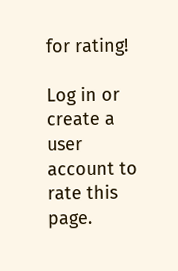for rating!

Log in or create a user account to rate this page.